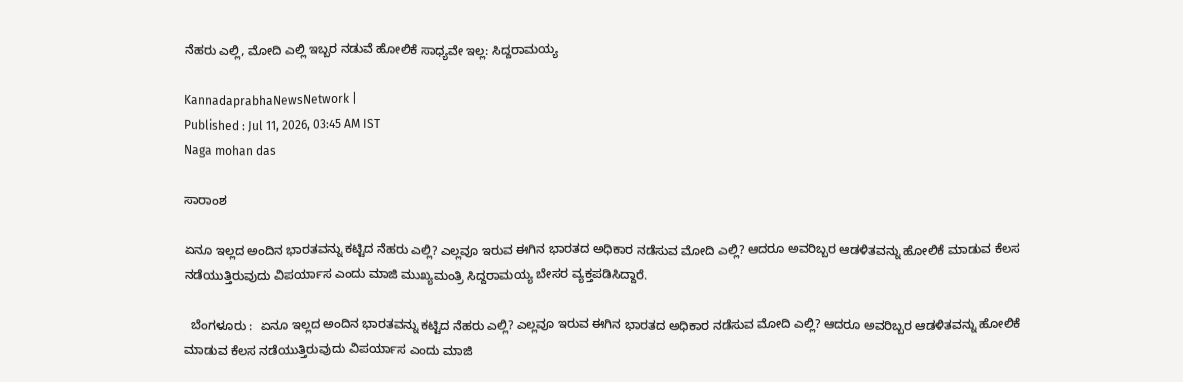ನೆಹರು ಎಲ್ಲಿ, ಮೋದಿ ಎಲ್ಲಿ ಇಬ್ಬರ ನಡುವೆ ಹೋಲಿಕೆ ಸಾಧ್ಯವೇ ಇಲ್ಲ: ಸಿದ್ದರಾಮಯ್ಯ

KannadaprabhaNewsNetwork |
Published : Jul 11, 2026, 03:45 AM IST
Naga mohan das

ಸಾರಾಂಶ

ಏನೂ ಇಲ್ಲದ ಅಂದಿನ ಭಾರತವನ್ನು ಕಟ್ಟಿದ ನೆಹರು ಎಲ್ಲಿ? ಎಲ್ಲವೂ ಇರುವ ಈಗಿನ ಭಾರತದ ಅಧಿಕಾರ ನಡೆಸುವ ಮೋದಿ ಎಲ್ಲಿ? ಆದರೂ ಅವರಿಬ್ಬರ ಆಡಳಿತವನ್ನು ಹೋಲಿಕೆ ಮಾಡುವ ಕೆಲಸ ನಡೆಯುತ್ತಿರುವುದು ವಿಪರ್ಯಾಸ ಎಂದು ಮಾಜಿ ಮುಖ್ಯಮಂತ್ರಿ ಸಿದ್ದರಾಮಯ್ಯ ಬೇಸರ ವ್ಯಕ್ತಪಡಿಸಿದ್ದಾರೆ.

  ಬೆಂಗಳೂರು :  ಏನೂ ಇಲ್ಲದ ಅಂದಿನ ಭಾರತವನ್ನು ಕಟ್ಟಿದ ನೆಹರು ಎಲ್ಲಿ? ಎಲ್ಲವೂ ಇರುವ ಈಗಿನ ಭಾರತದ ಅಧಿಕಾರ ನಡೆಸುವ ಮೋದಿ ಎಲ್ಲಿ? ಆದರೂ ಅವರಿಬ್ಬರ ಆಡಳಿತವನ್ನು ಹೋಲಿಕೆ ಮಾಡುವ ಕೆಲಸ ನಡೆಯುತ್ತಿರುವುದು ವಿಪರ್ಯಾಸ ಎಂದು ಮಾಜಿ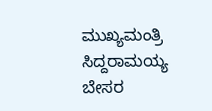ಮುಖ್ಯಮಂತ್ರಿ ಸಿದ್ದರಾಮಯ್ಯ ಬೇಸರ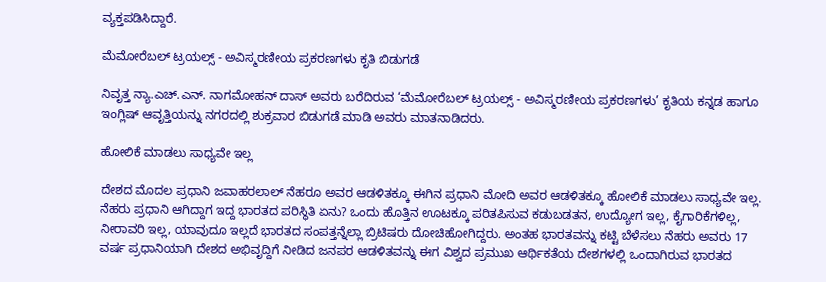ವ್ಯಕ್ತಪಡಿಸಿದ್ದಾರೆ.

ಮೆಮೋರೆಬಲ್ ಟ್ರಯಲ್ಸ್ - ಅವಿಸ್ಮರಣೀಯ ಪ್ರಕರಣಗಳು ಕೃತಿ ಬಿಡುಗಡೆ

ನಿವೃತ್ತ ನ್ಯಾ.ಎಚ್.ಎನ್. ನಾಗಮೋಹನ್ ದಾಸ್ ಅವರು ಬರೆದಿರುವ ‘ಮೆಮೋರೆಬಲ್ ಟ್ರಯಲ್ಸ್ - ಅವಿಸ್ಮರಣೀಯ ಪ್ರಕರಣಗಳು’ ಕೃತಿಯ ಕನ್ನಡ ಹಾಗೂ ಇಂಗ್ಲಿಷ್ ಆವೃತ್ತಿಯನ್ನು ನಗರದಲ್ಲಿ ಶುಕ್ರವಾರ ಬಿಡುಗಡೆ ಮಾಡಿ ಅವರು ಮಾತನಾಡಿದರು.

ಹೋಲಿಕೆ ಮಾಡಲು ಸಾಧ್ಯವೇ ಇಲ್ಲ

ದೇಶದ ಮೊದಲ ಪ್ರಧಾನಿ ಜವಾಹರಲಾಲ್‌ ನೆಹರೂ ಅವರ ಆಡಳಿತಕ್ಕೂ ಈಗಿನ ಪ್ರಧಾನಿ ಮೋದಿ ಅವರ ಆಡಳಿತಕ್ಕೂ ಹೋಲಿಕೆ ಮಾಡಲು ಸಾಧ್ಯವೇ ಇಲ್ಲ. ನೆಹರು ಪ್ರಧಾನಿ ಆಗಿದ್ದಾಗ ಇದ್ದ ಭಾರತದ ಪರಿಸ್ಥಿತಿ ಏನು? ಒಂದು ಹೊತ್ತಿನ ಊಟಕ್ಕೂ ಪರಿತಪಿಸುವ ಕಡುಬಡತನ, ಉದ್ಯೋಗ ಇಲ್ಲ, ಕೈಗಾರಿಕೆಗಳಿಲ್ಲ, ನೀರಾವರಿ ಇಲ್ಲ, ಯಾವುದೂ ಇಲ್ಲದೆ ಭಾರತದ ಸಂಪತ್ತನ್ನೆಲ್ಲಾ ಬ್ರಿಟಿಷರು ದೋಚಿಹೋಗಿದ್ದರು. ಅಂತಹ ಭಾರತವನ್ನು ಕಟ್ಟಿ ಬೆಳೆಸಲು ನೆಹರು ಅವರು 17 ವರ್ಷ ಪ್ರಧಾನಿಯಾಗಿ ದೇಶದ ಅಭಿವೃದ್ದಿಗೆ ನೀಡಿದ ಜನಪರ ಆಡಳಿತವನ್ನು ಈಗ ವಿಶ್ವದ ಪ್ರಮುಖ ಆರ್ಥಿಕತೆಯ ದೇಶಗಳಲ್ಲಿ ಒಂದಾಗಿರುವ ಭಾರತದ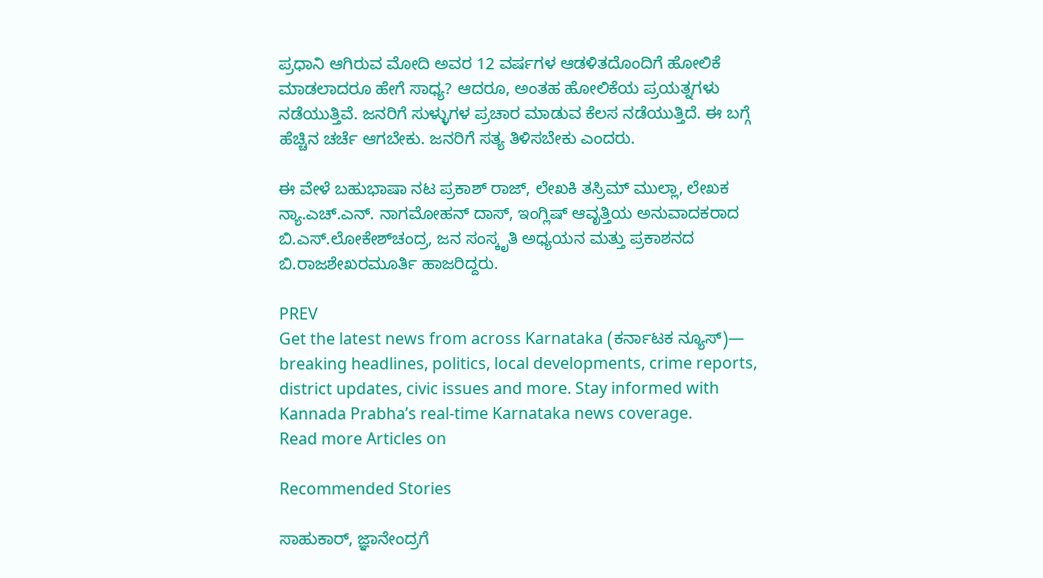ಪ್ರಧಾನಿ ಆಗಿರುವ ಮೋದಿ ಅವರ 12 ವರ್ಷಗಳ ಆಡಳಿತದೊಂದಿಗೆ ಹೋಲಿಕೆ ಮಾಡಲಾದರೂ ಹೇಗೆ ಸಾಧ್ಯ? ಆದರೂ, ಅಂತಹ ಹೋಲಿಕೆಯ ಪ್ರಯತ್ನಗಳು ನಡೆಯುತ್ತಿವೆ. ಜನರಿಗೆ ಸುಳ್ಳುಗಳ ಪ್ರಚಾರ ಮಾಡುವ ಕೆಲಸ ನಡೆಯುತ್ತಿದೆ. ಈ ಬಗ್ಗೆ ಹೆಚ್ಚಿನ ಚರ್ಚೆ ಆಗಬೇಕು. ಜನರಿಗೆ ಸತ್ಯ ತಿಳಿಸಬೇಕು ಎಂದರು.

ಈ ವೇಳೆ ಬಹುಭಾಷಾ ನಟ ಪ್ರಕಾಶ್ ರಾಜ್, ಲೇಖಕಿ ತಸ್ರಿಮ್ ಮುಲ್ಲಾ, ಲೇಖಕ ನ್ಯಾ.ಎಚ್.ಎನ್. ನಾಗಮೋಹನ್ ದಾಸ್, ಇಂಗ್ಲಿಷ್ ಆವೃತ್ತಿಯ ಅನುವಾದಕರಾದ ಬಿ.ಎಸ್.ಲೋಕೇಶ್‌ಚಂದ್ರ, ಜನ ಸಂಸ್ಕೃತಿ ಅಧ್ಯಯನ ಮತ್ತು ಪ್ರಕಾಶನದ ಬಿ.ರಾಜಶೇಖರಮೂರ್ತಿ ಹಾಜರಿದ್ದರು.

PREV
Get the latest news from across Karnataka (ಕರ್ನಾಟಕ ನ್ಯೂಸ್)— breaking headlines, politics, local developments, crime reports, district updates, civic issues and more. Stay informed with Kannada Prabha’s real‑time Karnataka news coverage.
Read more Articles on

Recommended Stories

ಸಾಹುಕಾರ್‌, ಜ್ಞಾನೇಂದ್ರಗೆ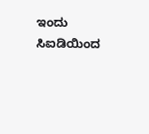ಇಂದು ಸಿಐಡಿಯಿಂದ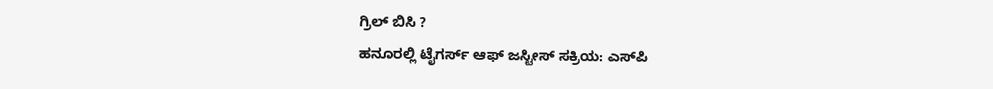ಗ್ರಿಲ್‌ ಬಿಸಿ ?
ಹನೂರಲ್ಲಿ ಟೈಗರ್ಸ್‌ ಆಫ್‌ ಜಸ್ಟೀಸ್‌ ಸಕ್ರಿಯ: ಎಸ್‌ಪಿ